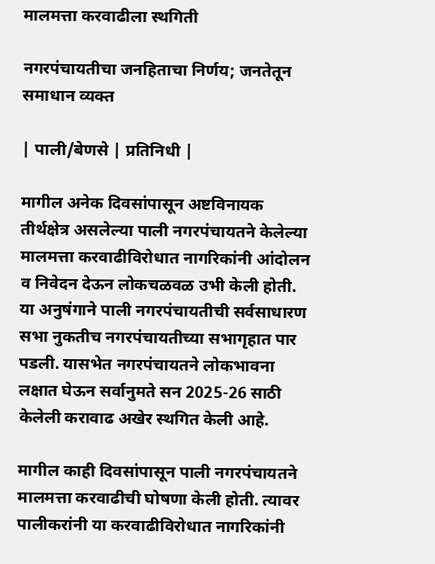मालमत्ता करवाढीला स्थगिती

नगरपंचायतीचा जनहिताचा निर्णय; जनतेतून समाधान व्यक्त

| पाली/बेणसे | प्रतिनिधी |

मागील अनेक दिवसांपासून अष्टविनायक तीर्थक्षेत्र असलेल्या पाली नगरपंचायतने केलेल्या मालमत्ता करवाढीविरोधात नागरिकांनी आंदोलन व निवेदन देऊन लोकचळवळ उभी केली होती. या अनुषंगाने पाली नगरपंचायतीची सर्वसाधारण सभा नुकतीच नगरपंचायतीच्या सभागृहात पार पडली. यासभेत नगरपंचायतने लोकभावना लक्षात घेऊन सर्वानुमते सन 2025-26 साठी केलेली करावाढ अखेर स्थगित केली आहे.

मागील काही दिवसांपासून पाली नगरपंचायतने मालमत्ता करवाढीची घोषणा केली होती. त्यावर पालीकरांनी या करवाढीविरोधात नागरिकांनी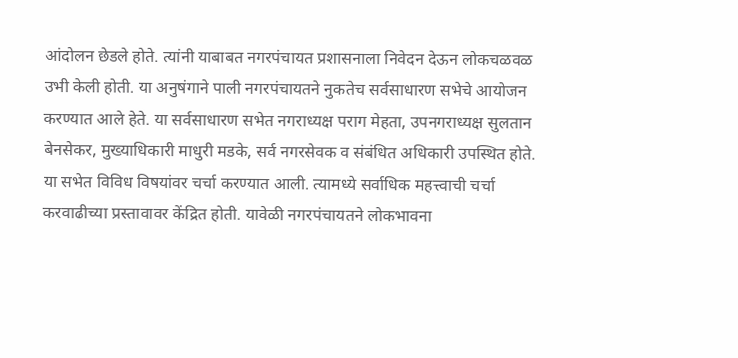आंदोलन छेडले होते. त्यांनी याबाबत नगरपंचायत प्रशासनाला निवेदन देऊन लोकचळवळ उभी केली होती. या अनुषंगाने पाली नगरपंचायतने नुकतेच सर्वसाधारण सभेचे आयोजन करण्यात आले हेते. या सर्वसाधारण सभेत नगराध्यक्ष पराग मेहता, उपनगराध्यक्ष सुलतान बेनसेकर, मुख्याधिकारी माधुरी मडके, सर्व नगरसेवक व संबंधित अधिकारी उपस्थित होते. या सभेत विविध विषयांवर चर्चा करण्यात आली. त्यामध्ये सर्वाधिक महत्त्वाची चर्चा करवाढीच्या प्रस्तावावर केंद्रित होती. यावेळी नगरपंचायतने लोकभावना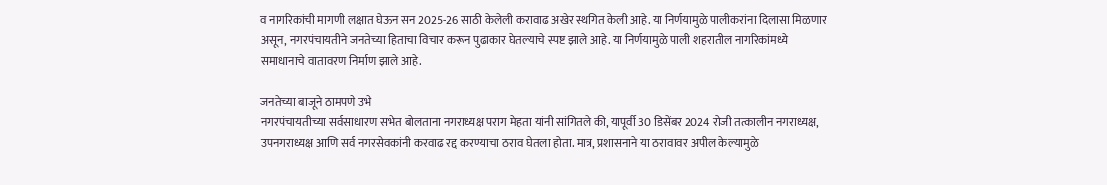व नागरिकांची मागणी लक्षात घेऊन सन 2025-26 साठी केलेली करावाढ अखेर स्थगित केली आहे. या निर्णयामुळे पालीकरांना दिलासा मिळणार असून, नगरपंचायतीने जनतेच्या हिताचा विचार करून पुढाकार घेतल्याचे स्पष्ट झाले आहे. या निर्णयामुळे पाली शहरातील नागरिकांमध्ये समाधानाचे वातावरण निर्माण झाले आहे.

जनतेच्या बाजूने ठामपणे उभे
नगरपंचायतीच्या सर्वसाधारण सभेत बोलताना नगराध्यक्ष पराग मेहता यांनी सांगितले की, यापूर्वी 30 डिसेंबर 2024 रोजी तत्कालीन नगराध्यक्ष, उपनगराध्यक्ष आणि सर्व नगरसेवकांनी करवाढ रद्द करण्याचा ठराव घेतला होता. मात्र, प्रशासनाने या ठरावावर अपील केल्यामुळे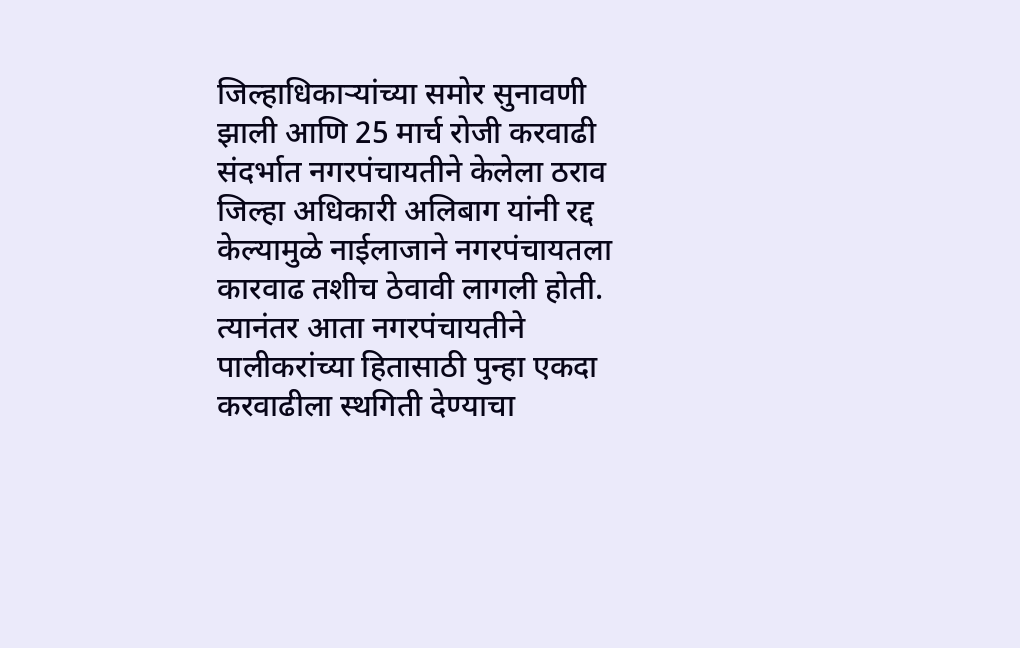जिल्हाधिकाऱ्यांच्या समोर सुनावणी झाली आणि 25 मार्च रोजी करवाढी संदर्भात नगरपंचायतीने केलेला ठराव जिल्हा अधिकारी अलिबाग यांनी रद्द केल्यामुळे नाईलाजाने नगरपंचायतला कारवाढ तशीच ठेवावी लागली होती. त्यानंतर आता नगरपंचायतीने पालीकरांच्या हितासाठी पुन्हा एकदा करवाढीला स्थगिती देण्याचा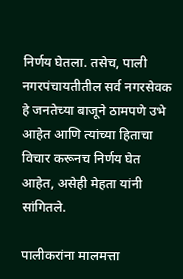निर्णय घेतला. तसेच, पाली नगरपंचायतीतील सर्व नगरसेवक हे जनतेच्या बाजूने ठामपणे उभे आहेत आणि त्यांच्या हिताचा विचार करूनच निर्णय घेत आहेत, असेही मेहता यांनी सांगितले.

पालीकरांना मालमत्ता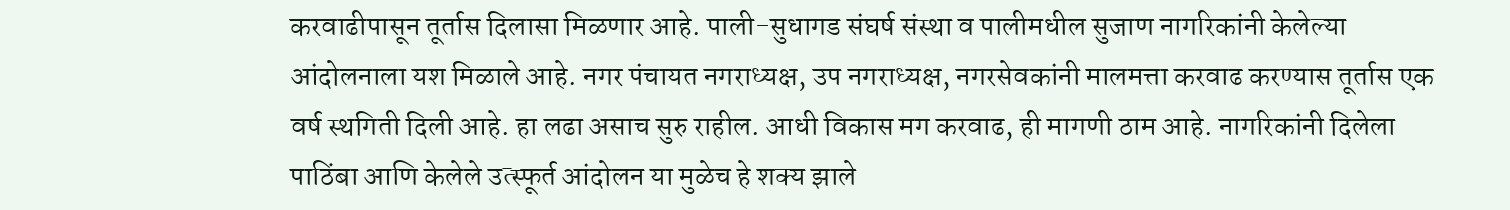करवाढीपासून तूर्तास दिलासा मिळणार आहे. पाली-सुधागड संघर्ष संस्था व पालीमधील सुजाण नागरिकांनी केलेल्या आंदोलनाला यश मिळाले आहे. नगर पंचायत नगराध्यक्ष, उप नगराध्यक्ष, नगरसेवकांनी मालमत्ता करवाढ करण्यास तूर्तास एक वर्ष स्थगिती दिली आहे. हा लढा असाच सुरु राहील. आधी विकास मग करवाढ, ही मागणी ठाम आहे. नागरिकांनी दिलेला पाठिंबा आणि केलेले उत्स्फूर्त आंदोलन या मुळेच हे शक्य झाले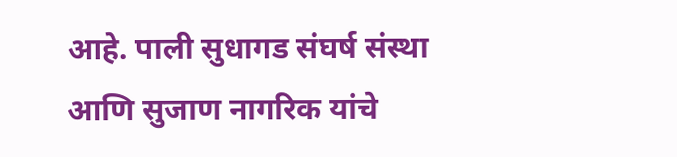आहे. पाली सुधागड संघर्ष संस्था आणि सुजाण नागरिक यांचे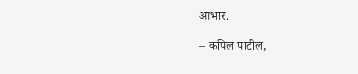आभार.

– कपिल पाटील,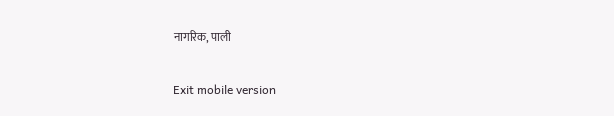नागरिक, पाली

Exit mobile version